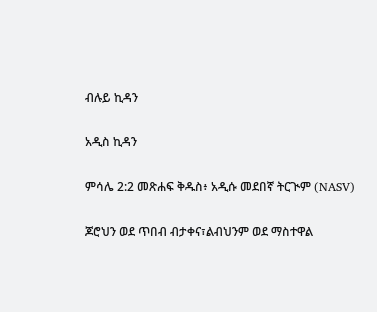ብሉይ ኪዳን

አዲስ ኪዳን

ምሳሌ 2:2 መጽሐፍ ቅዱስ፥ አዲሱ መደበኛ ትርጒም (NASV)

ጆሮህን ወደ ጥበብ ብታቀና፣ልብህንም ወደ ማስተዋል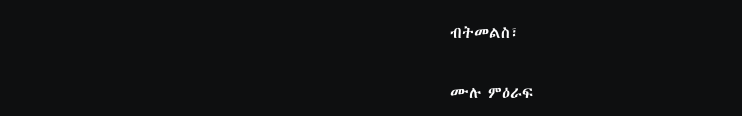ብትመልስ፣

ሙሉ ምዕራፍ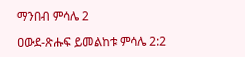ማንበብ ምሳሌ 2

ዐውደ-ጽሑፍ ይመልከቱ ምሳሌ 2:2